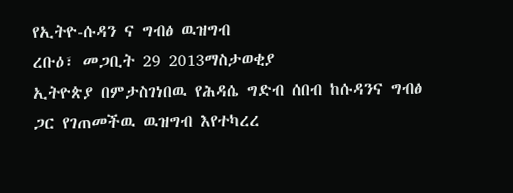የኢትዮ-ሱዳን ና ግብፅ ዉዝግብ
ረቡዕ፣ መጋቢት 29 2013ማስታወቂያ
ኢትዮጵያ በምታስገነበዉ የሕዳሴ ግድብ ሰበብ ከሱዳንና ግብፅ ጋር የገጠመችዉ ዉዝግብ እየተካረረ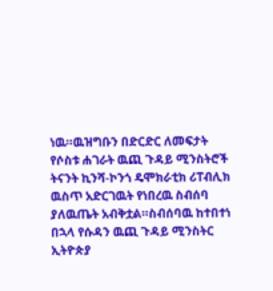ነዉ።ዉዝግቡን በድርድር ለመፍታት የሶስቱ ሐገራት ዉጪ ጉዳይ ሚንስትሮች ትናንት ኪንሻ-ኮንጎ ዴሞክራቲክ ሪፐብሊክ ዉስጥ አድርገዉት የነበረዉ ስብሰባ ያለዉጤት አብቅቷል።ስብሰባዉ ከተበተነ በኋላ የሱዳን ዉጪ ጉዳይ ሚንስትር ኢትዮጵያ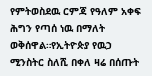የምትወስደዉ ርምጃ የዓለም አቀፍ ሕግን የጣሰ ነዉ በማለት ወቅሰዋል።የኢትዮጵያ የዉኃ ሚንስትር ስለሺ በቀለ ዛሬ በሰጡት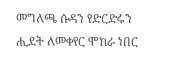መግለጫ ሱዳን የድርድሩን ሒደት ለመቀየር ሞክራ ነበር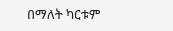በማለት ካርቱም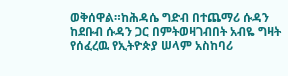ወቅሰዋል።ከሕዳሴ ግድብ በተጨማሪ ሱዳን ከደቡብ ሱዳን ጋር በምትወዛገብበት አብዬ ግዛት የሰፈረዉ የኢትዮጵያ ሠላም አስከባሪ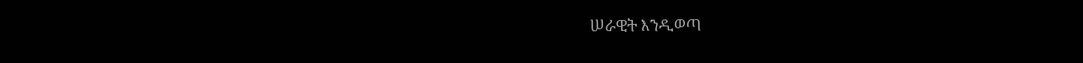ሠራዊት እንዲወጣ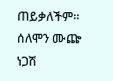ጠይቃለችም።
ሰለሞን ሙጬ
ነጋሽ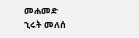መሐመድ
ኂሩት መለሰ